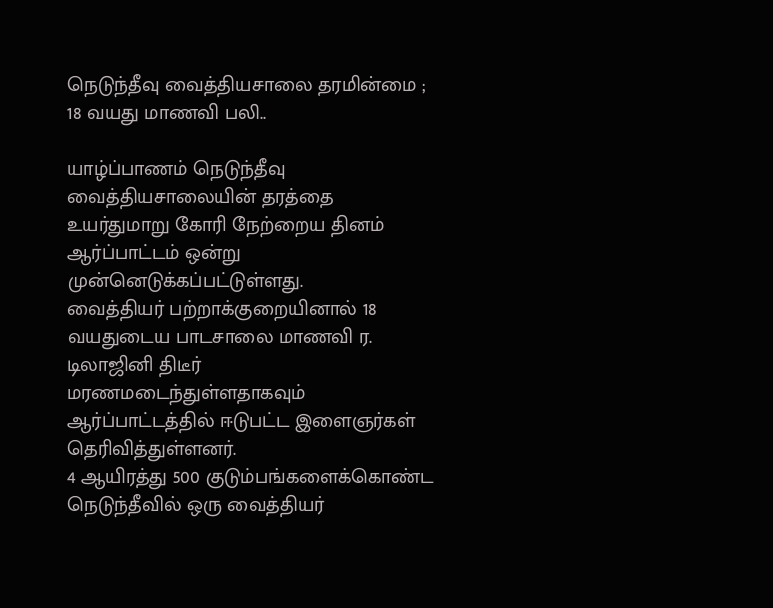நெடுந்தீவு வைத்தியசாலை தரமின்மை ; 18 வயது மாணவி பலி..

யாழ்ப்பாணம் நெடுந்தீவு வைத்தியசாலையின் தரத்தை உயர்துமாறு கோரி நேற்றைய தினம் ஆர்ப்பாட்டம் ஒன்று முன்னெடுக்கப்பட்டுள்ளது.
வைத்தியர் பற்றாக்குறையினால் 18 வயதுடைய பாடசாலை மாணவி ர. டிலாஜினி திடீர் மரணமடைந்துள்ளதாகவும்  ஆர்ப்பாட்டத்தில் ஈடுபட்ட இளைஞர்கள் தெரிவித்துள்ளனர்.
4 ஆயிரத்து 500 குடும்பங்களைக்கொண்ட நெடுந்தீவில் ஒரு வைத்தியர்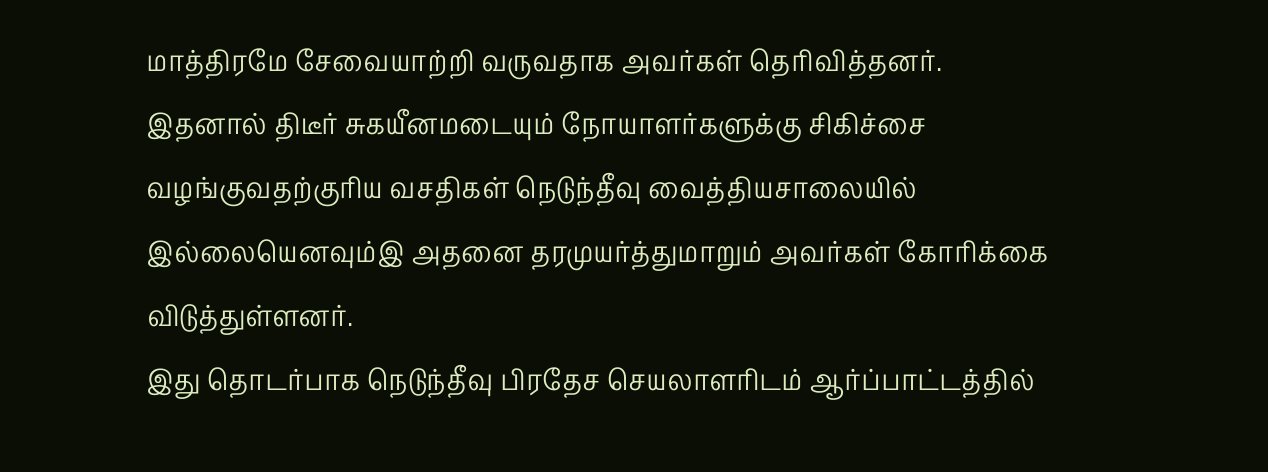மாத்திரமே சேவையாற்றி வருவதாக அவர்கள் தெரிவித்தனர்.
இதனால் திடீர் சுகயீனமடையும் நோயாளர்களுக்கு சிகிச்சை வழங்குவதற்குரிய வசதிகள் நெடுந்தீவு வைத்தியசாலையில் இல்லையெனவும்இ அதனை தரமுயர்த்துமாறும் அவர்கள் கோரிக்கை விடுத்துள்ளனர்.
இது தொடர்பாக நெடுந்தீவு பிரதேச செயலாளரிடம் ஆர்ப்பாட்டத்தில்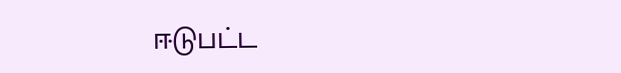ஈடுபட்ட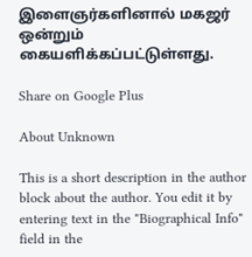இளைஞர்களினால் மகஜர் ஒன்றும் கையளிக்கப்பட்டுள்ளது.

Share on Google Plus

About Unknown

This is a short description in the author block about the author. You edit it by entering text in the "Biographical Info" field in the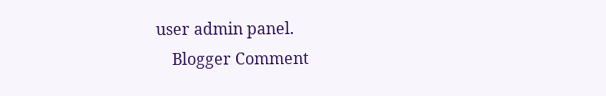user admin panel.
    Blogger Comment